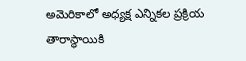అమెరికాలో అధ్యక్ష ఎన్నికల ప్రక్రియ తారాస్థాయికి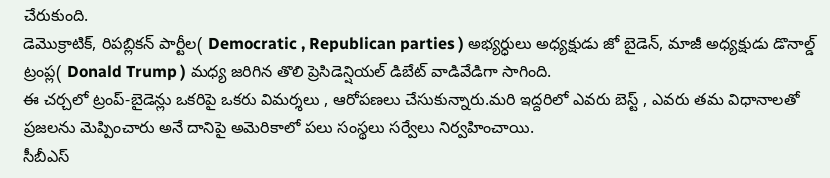చేరుకుంది.
డెమొక్రాటిక్, రిపబ్లికన్ పార్టీల( Democratic , Republican parties ) అభ్యర్ధులు అధ్యక్షుడు జో బైడెన్, మాజీ అధ్యక్షుడు డొనాల్డ్ ట్రంప్ల( Donald Trump ) మధ్య జరిగిన తొలి ప్రెసిడెన్షియల్ డిబేట్ వాడివేడిగా సాగింది.
ఈ చర్చలో ట్రంప్-బైడెన్లు ఒకరిపై ఒకరు విమర్శలు , ఆరోపణలు చేసుకున్నారు.మరి ఇద్దరిలో ఎవరు బెస్ట్ , ఎవరు తమ విధానాలతో ప్రజలను మెప్పించారు అనే దానిపై అమెరికాలో పలు సంస్థలు సర్వేలు నిర్వహించాయి.
సీబీఎస్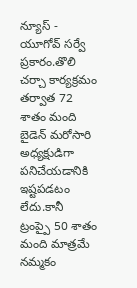న్యూస్ - యూగోవ్ సర్వే ప్రకారం.తొలి చర్చా కార్యక్రమం తర్వాత 72 శాతం మంది బైడెన్ మరోసారి అధ్యక్షుడిగా పనిచేయడానికి ఇష్టపడటం లేదు.కానీ ట్రంప్పై 50 శాతం మంది మాత్రమే నమ్మకం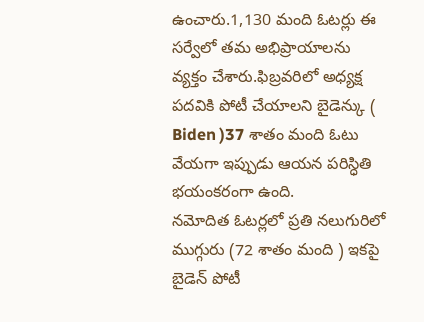ఉంచారు.1,130 మంది ఓటర్లు ఈ సర్వేలో తమ అభిప్రాయాలను వ్యక్తం చేశారు.ఫిబ్రవరిలో అధ్యక్ష పదవికి పోటీ చేయాలని బైడెన్కు ( Biden )37 శాతం మంది ఓటు వేయగా ఇప్పుడు ఆయన పరిస్ధితి భయంకరంగా ఉంది.
నమోదిత ఓటర్లలో ప్రతి నలుగురిలో ముగ్గురు (72 శాతం మంది ) ఇకపై బైడెన్ పోటీ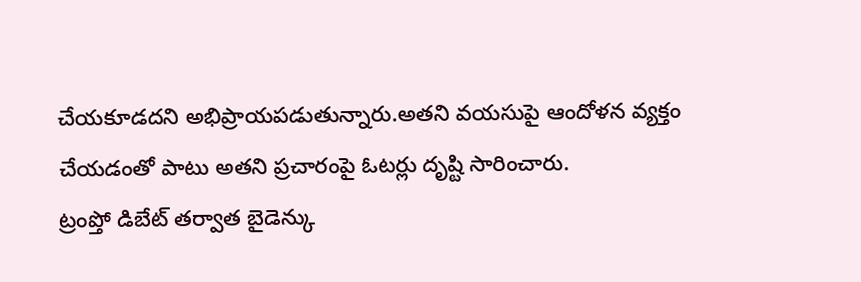చేయకూడదని అభిప్రాయపడుతున్నారు.అతని వయసుపై ఆందోళన వ్యక్తం చేయడంతో పాటు అతని ప్రచారంపై ఓటర్లు దృష్టి సారించారు.
ట్రంప్తో డిబేట్ తర్వాత బైడెన్కు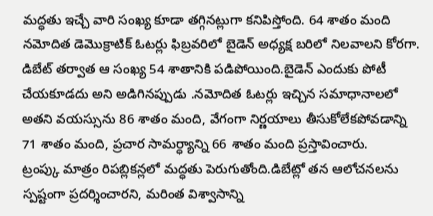మద్ధతు ఇచ్చే వారి సంఖ్య కూడా తగ్గినట్లుగా కనిపిస్తోంది. 64 శాతం మంది నమోదిత డెమొక్రాటిక్ ఓటర్లు ఫిబ్రవరిలో బైడెన్ అధ్యక్ష బరిలో నిలవాలని కోరగా.
డిబేట్ తర్వాత ఆ సంఖ్య 54 శాతానికి పడిపోయింది.బైడెన్ ఎందుకు పోటీ చేయకూడదు అని అడిగినప్పుడు .నమోదిత ఓటర్లు ఇచ్చిన సమాధానాలలో అతని వయస్సును 86 శాతం మంది, వేగంగా నిర్ణయాలు తీసుకోలేకపోవడాన్ని 71 శాతం మంది, ప్రచార సామర్ధ్యాన్ని 66 శాతం మంది ప్రస్తావించారు.
ట్రంప్కు మాత్రం రిపబ్లికన్లలో మద్ధతు పెరుగుతోంది.డిబేట్లో తన ఆలోచనలను స్పష్టంగా ప్రదర్శించారని, మరింత విశ్వాసాన్ని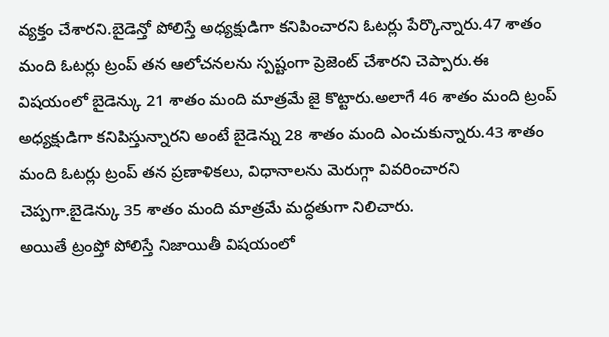వ్యక్తం చేశారని.బైడెన్తో పోలిస్తే అధ్యక్షుడిగా కనిపించారని ఓటర్లు పేర్కొన్నారు.47 శాతం మంది ఓటర్లు ట్రంప్ తన ఆలోచనలను స్పష్టంగా ప్రెజెంట్ చేశారని చెప్పారు.ఈ విషయంలో బైడెన్కు 21 శాతం మంది మాత్రమే జై కొట్టారు.అలాగే 46 శాతం మంది ట్రంప్ అధ్యక్షుడిగా కనిపిస్తున్నారని అంటే బైడెన్ను 28 శాతం మంది ఎంచుకున్నారు.43 శాతం మంది ఓటర్లు ట్రంప్ తన ప్రణాళికలు, విధానాలను మెరుగ్గా వివరించారని చెప్పగా.బైడెన్కు 35 శాతం మంది మాత్రమే మద్ధతుగా నిలిచారు.
అయితే ట్రంప్తో పోలిస్తే నిజాయితీ విషయంలో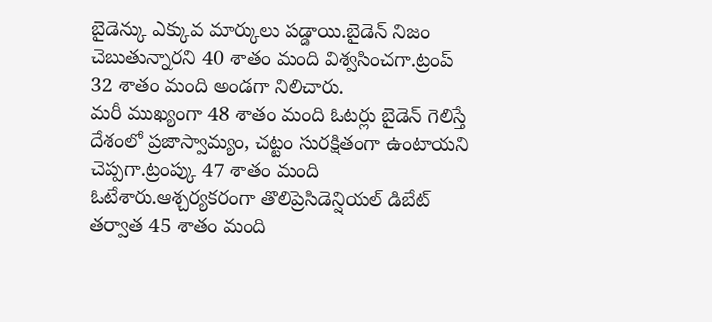బైడెన్కు ఎక్కువ మార్కులు పడ్డాయి.బైడెన్ నిజం చెబుతున్నారని 40 శాతం మంది విశ్వసించగా.ట్రంప్ 32 శాతం మంది అండగా నిలిచారు.
మరీ ముఖ్యంగా 48 శాతం మంది ఓటర్లు బైడెన్ గెలిస్తే దేశంలో ప్రజాస్వామ్యం, చట్టం సురక్షితంగా ఉంటాయని చెప్పగా.ట్రంప్కు 47 శాతం మంది ఓటేశారు.ఆశ్చర్యకరంగా తొలిప్రెసిడెన్షియల్ డిబేట్ తర్వాత 45 శాతం మంది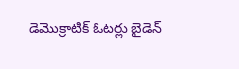డెమొక్రాటిక్ ఓటర్లు బైడెన్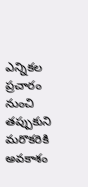ఎన్నికల ప్రచారం నుంచి తప్పుకుని మరొకరికి అవకాశం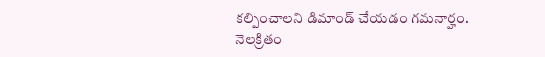కల్పించాలని డిమాండ్ చేయడం గమనార్హం.
నెలక్రితం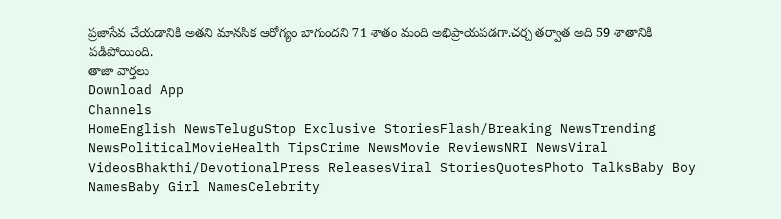ప్రజాసేవ చేయడానికి అతని మానసిక ఆరోగ్యం బాగుందని 71 శాతం మంది అభిప్రాయపడగా.చర్చ తర్వాత అది 59 శాతానికి పడిపోయింది.
తాజా వార్తలు
Download App
Channels
HomeEnglish NewsTeluguStop Exclusive StoriesFlash/Breaking NewsTrending NewsPoliticalMovieHealth TipsCrime NewsMovie ReviewsNRI NewsViral VideosBhakthi/DevotionalPress ReleasesViral StoriesQuotesPhoto TalksBaby Boy NamesBaby Girl NamesCelebrity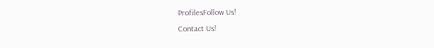ProfilesFollow Us!
Contact Us!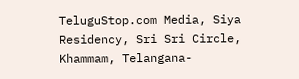TeluguStop.com Media, Siya Residency, Sri Sri Circle, Khammam, Telangana-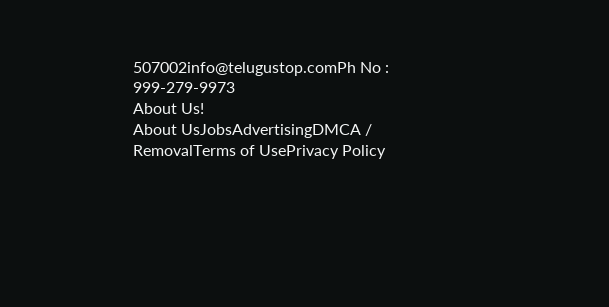507002info@telugustop.comPh No : 999-279-9973
About Us!
About UsJobsAdvertisingDMCA / RemovalTerms of UsePrivacy Policy